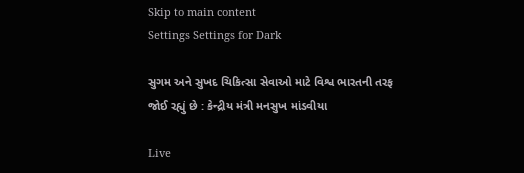Skip to main content
Settings Settings for Dark

સુગમ અને સુખદ ચિકિત્સા સેવાઓ માટે વિશ્વ ભારતની તરફ જોઈ રહ્યું છે : કેન્દ્રીય મંત્રી મનસુખ માંડવીયા

Live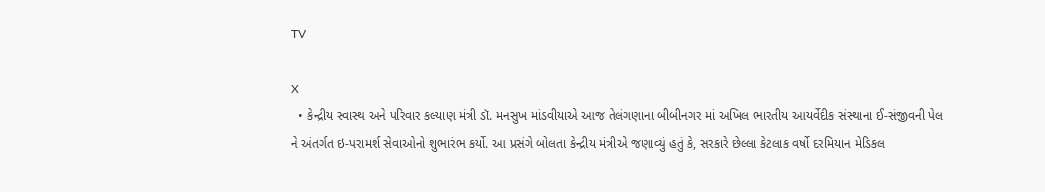TV

X
  • કેન્દ્રીય સ્વાસ્થ અને પરિવાર કલ્યાણ મંત્રી ડૉ. મનસુખ માંડવીયાએ આજ તેલંગણાના બીબીનગર માં અખિલ ભારતીય આયર્વેદીક સંસ્થાના ઈ-સંજીવની પેલ ને અંતર્ગત ઇ-પરામર્શ સેવાઓનો શુભારંભ કર્યો. આ પ્રસંગે બોલતા કેન્દ્રીય મંત્રીએ જણાવ્યું હતું કે, સરકારે છેલ્લા કેટલાક વર્ષો દરમિયાન મેડિકલ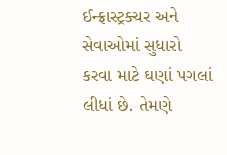ઈન્ફ્રાસ્ટ્રક્ચર અને સેવાઓમાં સુધારો કરવા માટે ઘણાં પગલાં લીધાં છે. તેમણે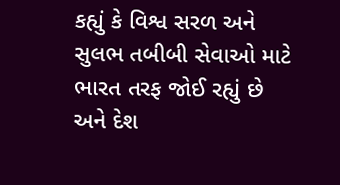કહ્યું કે વિશ્વ સરળ અને સુલભ તબીબી સેવાઓ માટે ભારત તરફ જોઈ રહ્યું છે અને દેશ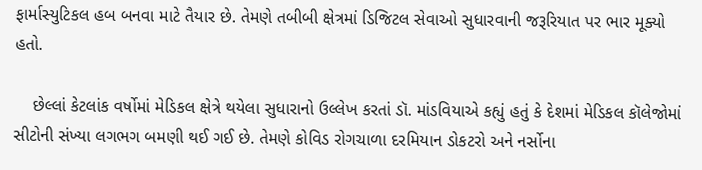ફાર્માસ્યુટિકલ હબ બનવા માટે તૈયાર છે. તેમણે તબીબી ક્ષેત્રમાં ડિજિટલ સેવાઓ સુધારવાની જરૂરિયાત પર ભાર મૂક્યો હતો.

    છેલ્લાં કેટલાંક વર્ષોમાં મેડિકલ ક્ષેત્રે થયેલા સુધારાનો ઉલ્લેખ કરતાં ડૉ. માંડવિયાએ કહ્યું હતું કે દેશમાં મેડિકલ કૉલેજોમાં સીટોની સંખ્યા લગભગ બમણી થઈ ગઈ છે. તેમણે કોવિડ રોગચાળા દરમિયાન ડોકટરો અને નર્સોના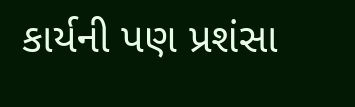કાર્યની પણ પ્રશંસા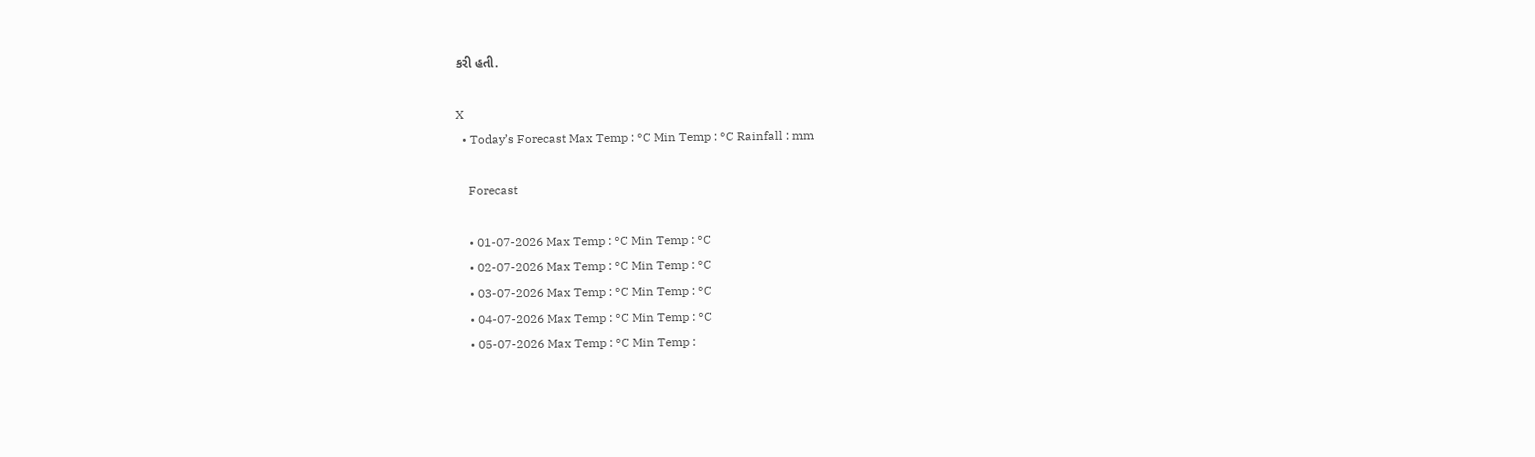કરી હતી.

X
  • Today’s Forecast Max Temp : °C Min Temp : °C Rainfall : mm

    Forecast

    • 01-07-2026 Max Temp : °C Min Temp : °C
    • 02-07-2026 Max Temp : °C Min Temp : °C
    • 03-07-2026 Max Temp : °C Min Temp : °C
    • 04-07-2026 Max Temp : °C Min Temp : °C
    • 05-07-2026 Max Temp : °C Min Temp :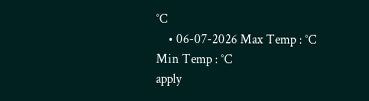°C
    • 06-07-2026 Max Temp : °C Min Temp : °C
apply